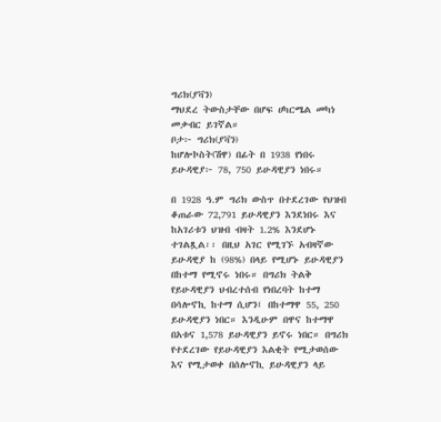ግሪክ(ያቫን)
ማህደረ ትውስታቸው በሆፍ ሀካርሜል መካነ መቃብር ይገኛል።
ቦታ፦ ግሪክ(ያቫን)
ከሆሎኮስት(ሽዋ) በፊት በ 1938 የነበሩ ይሁዳዊያ፦ 78, 750 ይሁዳዊያን ነበሩ።

በ 1928 ዓ.ም ግሪክ ውስጥ በተደረገው የህዝብ ቆጠራው 72,791 ይሁዳዊያን እንደነበሩ እና ከአገሪቱን ህዝብ ብዛት 1.2% እንደሆኑ ተገልጿል፡፡ በዚህ አገር የሚገኙ አብዛኛው ይሁዳዊያ ከ (98%) በላይ የሚሆኑ ይሁዳዊያን በከተማ የሚኖሩ ነበሩ። በግሪክ ትልቅ የይሁዳዊያን ህብረተሰብ የነበረባት ከተማ በሳሎኖኪ ከተማ ሲሆን፤ በከተማዋ 55, 250 ይሁዳዊያን ነበር። እንዲሁም በዋና ከተማዋ በአቱና 1,578 ይሁዳዊያን ይኖሩ ነበር። በግሪክ የተደረገው የይሁዳዊያን እልቂት የሚታወሰው እና የሚታወቀ በሰሎኖኪ ይሁዳዊያን ላይ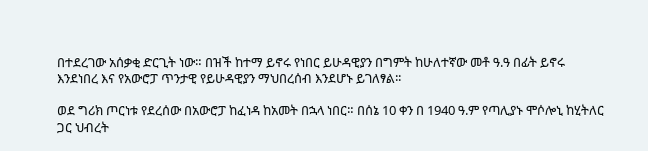በተደረገው አሰቃቂ ድርጊት ነው። በዝች ከተማ ይኖሩ የነበር ይሁዳዊያን በግምት ከሁለተኛው መቶ ዓ.ዓ በፊት ይኖሩ እንደነበረ እና የአውሮፓ ጥንታዊ የይሁዳዊያን ማህበረሰብ እንደሆኑ ይገለፃል፡፡

ወደ ግሪክ ጦርነቱ የደረሰው በአውሮፓ ከፈነዳ ከአመት በኋላ ነበር። በሰኔ 10 ቀን በ 1940 ዓ.ም የጣሊያኑ ሞሶሎኒ ከሂትለር ጋር ህብረት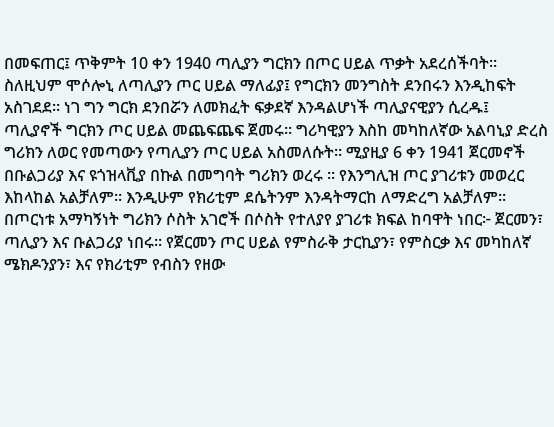በመፍጠር፤ ጥቅምት 10 ቀን 1940 ጣሊያን ግርክን በጦር ሀይል ጥቃት አደረሰችባት። ስለዚህም ሞሶሎኒ ለጣሊያን ጦር ሀይል ማለፊያ፤ የግርክን መንግስት ደንበሩን እንዲከፍት አስገደደ። ነገ ግን ግርክ ደንበሯን ለመክፈት ፍቃደኛ እንዳልሆነች ጣሊያናዊያን ሲረዱ፤ ጣሊያኖች ግርክን ጦር ሀይል መጨፍጨፍ ጀመሩ። ግሪካዊያን እስከ መካከለኛው አልባኒያ ድረስ ግሪክን ለወር የመጣውን የጣሊያን ጦር ሀይል አስመለሱት። ሚያዚያ 6 ቀን 1941 ጀርመኖች በቡልጋሪያ እና ዩጎዝላቪያ በኩል በመግባት ግሪክን ወረሩ ፡፡ የእንግሊዝ ጦር ያገሪቱን መወረር እከላከል አልቻለም። እንዲሁም የክሪቲም ደሴትንም እንዳትማርከ ለማድረግ አልቻለም።
በጦርነቱ አማካኝነት ግሪክን ሶስት አገሮች በሶስት የተለያየ ያገሪቱ ክፍል ከባዋት ነበር፦ ጀርመን፣ ጣሊያን እና ቡልጋሪያ ነበሩ። የጀርመን ጦር ሀይል የምስራቅ ታርኪያን፣ የምስርቃ እና መካከለኛ ሜክዶንያን፣ እና የክሪቲም የብስን የዘው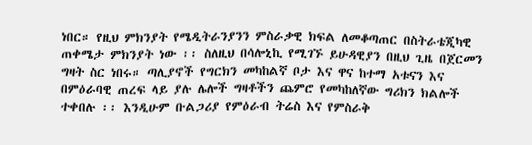ነበር። የዚህ ምክንያት የሜዲትራንያንን ምስራቃዊ ክፍል ለመቆጣጠር በስትራቴጂካዊ ጠቀሜታ ምክንያት ነው ፡፡ ስለዚህ በሳሎኒኪ የሚገኙ ይሁዳዊያን በዚህ ጊዜ በጀርመን ግዛት ስር ነበሩ። ጣሊያኖች የግርክን መካከልኛ ቦታ እና ዋና ከተማ አቱናን እና በምዕራባዊ ጠረፍ ላይ ያሉ ሌሎች ግዛቶችን ጨምሮ የመካከለኛው ግሪክን ክልሎች ተቀበሉ ፡፡ እንዲሁም ቡልጋሪያ የምዕራብ ትሬስ እና የምስራቅ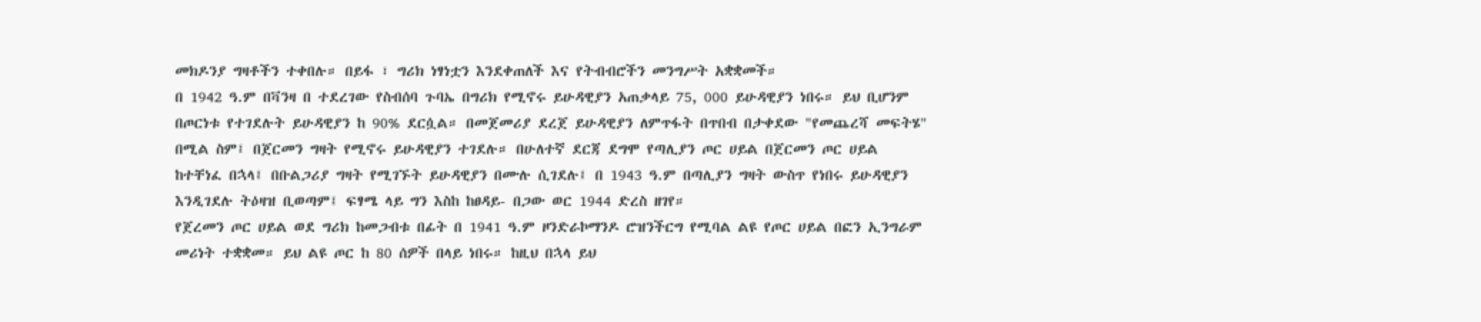መክዶንያ ግዛቶችን ተቀበሉ። በይፋ ፣ ግሪክ ነፃነቷን እንደቀጠለች እና የትብብሮችን መንግሥት አቋቋመች።
በ 1942 ዓ.ም በቫንዛ በ ተደረገው የስብሰባ ጉባኤ በግሪክ የሚኖሩ ይሁዳዊያን አጠቃላይ 75, 000 ይሁዳዊያን ነበሩ። ይህ ቢሆንም በጦርነቱ የተገደሉት ይሁዳዊያን ከ 90% ደርሷል። በመጀመሪያ ደረጀ ይሁዳዊያን ለምጥፋት በጥበብ በታቀደው "የመጨረሻ መፍትሄ" በሚል ስም፤ በጀርመን ግዛት የሚኖሩ ይሁዳዊያን ተገደሉ። በሁለተኛ ደርጃ ደግሞ የጣሊያን ጦር ሀይል በጀርመን ጦር ሀይል ከተቸነፈ በኋላ፤ በቡልጋሪያ ግዛት የሚገኙት ይሁዳዊያን በሙሉ ሲገደሉ፤ በ 1943 ዓ.ም በጣሊያን ግዛት ውስጥ የነበሩ ይሁዳዊያን እንዲገደሉ ትዕዛዝ ቢወጣም፤ ፍፃሜ ላይ ግን እስከ ከፀዳይ- በጋው ወር 1944 ድረስ ዘገየ።
የጀረመን ጦር ሀይል ወደ ግሪክ ከመጋብቱ በፊት በ 1941 ዓ.ም ዞንድራኮማንዶ ሮዝንችርግ የሚባል ልዩ የጦር ሀይል በፎን ኢንግራም መሪነት ተቋቋመ። ይህ ልዩ ጦር ከ 80 ሰዎች በላይ ነበሩ። ከዚህ በኋላ ይህ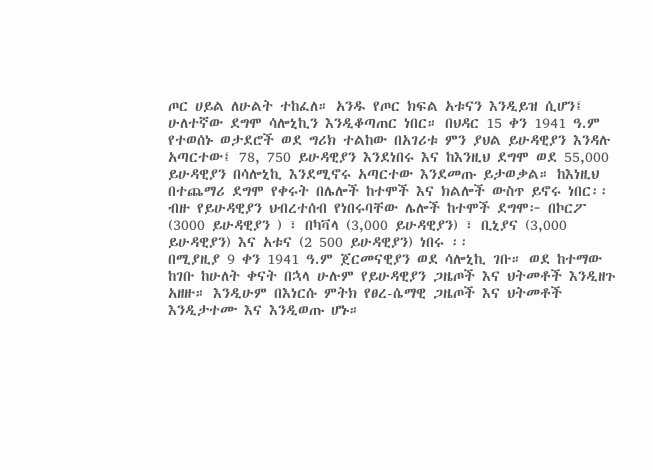ጦር ሀይል ለሁልት ተከፈለ። አንዱ የጦር ክፍል አቱናን እንዲይዝ ሲሆን፤ ሁለተኛው ደግሞ ሳሎኒኪን እንዲቆጣጠር ነበር። በህዳር 15 ቀን 1941 ዓ.ም የተወሰኑ ወታደሮች ወደ ግሪክ ተልከው በአገሪቱ ምን ያህል ይሁዳዊያን እንዳሉ አጣርተው፤ 78, 750 ይሁዳዊያን እንደነበሩ እና ከእንዚህ ደግሞ ወደ 55,000 ይሁዳዊያን በሳሎኒኪ እንደሚኖሩ አጣርተው እንደመጡ ይታወቃል። ከእነዚህ በተጨማሪ ደግሞ የቀሩት በሌሎች ከተሞች እና ክልሎች ውስጥ ይኖሩ ነበር፡፡ ብዙ የይሁዳዊያን ህብረተሰብ የነበሩባቸው ሌሎች ከተሞች ደግሞ፦ በኮርፖ (3000 ይሁዳዊያን ) ፣ በካቫላ (3,000 ይሁዳዊያን) ፣ ቢኒያና (3,000 ይሁዳዊያን) እና አቱና (2 500 ይሁዳዊያን) ነበሩ ፡፡
በሚያዚያ 9 ቀን 1941 ዓ.ም ጀርመናዊያን ወደ ሳሎኒኪ ገቡ። ወደ ከተማው ከገቡ ከሁለት ቀናት በኋላ ሁሉም የይሁዳዊያን ጋዜጦች እና ህትመቶች እንዲዘጉ አዘዙ። እንዲሁም በእነርሱ ምትክ የፀረ-ሴማዊ ጋዜጦች እና ህትመቶች እንዲታተሙ እና እንዲወጡ ሆኑ።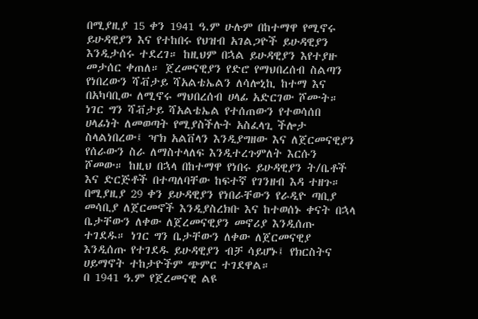በሚያዚያ 15 ቀን 1941 ዓ.ም ሁሉም በከተማዋ የሚኖሩ ይሁዳዊያን እና የተከበሩ የህዝብ አገልጋዮች ይሁዳዊያን እንዲታሰሩ ተደረገ። ከዚህም በኋል ይሁዳዊያን እየተያዙ መታሰር ቀጠለ። ጀረመናዊያን የድሮ የማህበረሰብ ስልጣን የነበረውን ሻቭታይ ሻአልቴኤልን ለሳሎኒኪ ከተማ እና በአካባቢው ለሚኖሩ ማህበረሰብ ሀላፊ አድርገው ሾሙት። ነገር ግን ሻቭታይ ሻአልቴኤል የተሰጠውን የተወሳሰበ ሀላፊነት ለመወጣት የሚያስችሉት አስፈላጊ ችሎታ ስላልነበረው፤ ዣክ አልቨላን እንዲያግዘው እና ለጀርመናዊያን የሰራውን ስራ ለማስተላለፍ እንዲተረጉምለት እርሱን ሾመው። ከዚህ በኋላ በከተማዋ የነበሩ ይሁዳዊያን ት/ቤቶች እና ድርጅቶች በተጣለባቸው ከፍተኛ የገንዘብ እዳ ተዘጉ። በሚያዚያ 29 ቀን ይሁዳዊያን የነበራቸውን የራዲዮ ጣቢያ መሳቢያ ለጀርመኖች እንዲያስረክቡ እና ከተወሰኑ ቀናት በኋላ ቤታቸውን ለቀው ለጀረመናዊያን መኖሪያ እንዲሰጡ ተገደዱ። ነገር ግን ቤታቸውን ለቀው ለጀርመናዊያ እንዲሰጡ የተገደዱ ይሁዳዊያን ብቻ ሳይሆኑ፤ የክርስትና ሀይማኖት ተከታዮችም ጭምር ተገደዋል።
በ 1941 ዓ.ም የጀረመናዊ ልዩ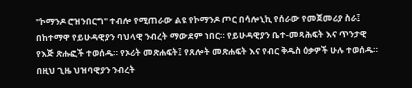"ኮማንዶ ሮዝንበርግ" ተብሎ የሚጠራው ልዩ የኮማንዶ ጦር በሳሎኒኪ የሰራው የመጀመሪያ ስራ፤ በከተማዋ የይሁዳዊያን ባህላዊ ንብረት ማውደም ነበር። የይሁዳዊያን ቤተ-መጻሕፍት እና ጥንታዊ የእጅ ጽሑፎች ተወሰዱ። የኦሪት መጽሐፍት፤ የጸሎት መጽሐፍት እና የብር ቅዱስ ዕቃዎች ሁሉ ተወሰዱ። በዚህ ጊዜ ህዝባዊያን ንብረት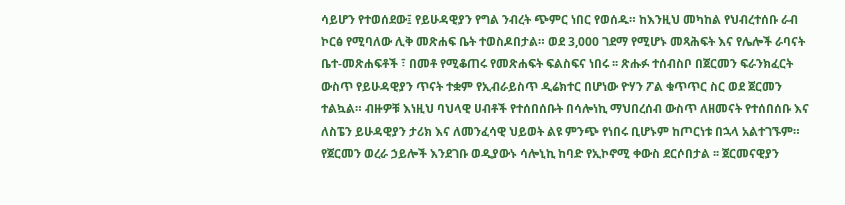ሳይሆን የተወሰደው፤ የይሁዳዊያን የግል ንብረት ጭምር ነበር የወሰዱ። ከእንዚህ መካከል የህብረተሰቡ ራብ ኮርፅ የሚባለው ሊቅ መጽሐፍ ቤት ተወስዶበታል። ወደ 3,000 ገደማ የሚሆኑ መጻሕፍት እና የሌሎች ራባናት ቤተ-መጽሐፍቶች ፣ በመቶ የሚቆጠሩ የመጽሐፍት ፍልስፍና ነበሩ ፡፡ ጽሑፉ ተሰብስቦ በጀርመን ፍራንክፈርት ውስጥ የይሁዳዊያን ጥናት ተቋም የኢብራይስጥ ዲሬክተር በሆነው ዮሃን ፖል ቁጥጥር ስር ወደ ጀርመን ተልኳል። ብዙዎቹ እነዚህ ባህላዊ ሀብቶች የተሰበሰቡት በሳሎነኪ ማህበረሰብ ውስጥ ለዘመናት የተሰበሰቡ እና ለስፔን ይሁዳዊያን ታሪክ እና ለመንፈሳዊ ህይወት ልዩ ምንጭ የነበሩ ቢሆኑም ከጦርነቱ በኋላ አልተገኙም።
የጀርመን ወረራ ኃይሎች እንደገቡ ወዲያውኑ ሳሎኒኪ ከባድ የኢኮኖሚ ቀውስ ደርሶበታል ፡፡ ጀርመናዊያን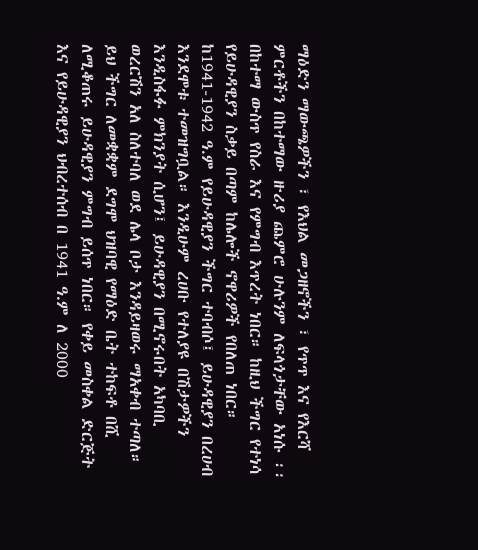ማዕድን ማውጫዎችን ፣ የእህል መጋዘኖችን ፣ የጥጥ እና የእርሻ ምርቶችን በከተማው ዙሪያ ጨምሮ ሁሉንም ለፍላጎታቸው አነሱ ፡፡ በከተማ ውስጥ የስራ እና የምግብ እጥረት ነበር። ከዚህ ችግር የተነሳ የይሁዳዊያን ስቃይ በጣም ከሌሎች ኖዋሪዎች የበለጠ ነበር። ከ1941-1942 ዓ.ም የይሁዳዊያን ችግር ተባብሶ፤ ይሁዳዊያን በረሀብ እንደሞቱ ተመዝግቧል። እንዲሁም ረሀቡ የተለያዩ በሽታዎችን እንዲስፋፉ ምክንያት ሲሆን፤ ይሁዳዊያን በሚኖሩበት አካባቢ ወረርሽን አለ ስለተባለ ወደ ሌላ ቦታ እንዳይዛወሩ ማአቀብ ተጣለ። ይህ ችግር ለመቋቋም ደግሞ ህዝባዊ የማዕድ ቤት ተከፍቶ በሺ ለሚቆጠሩ ይሁዳዊያን ምግብ ይሰጥ ነበር። የቀይ መስቀል ድርጅት እና የይሁዳዊያን ህብረተሰብ በ 1941 ዓ.ም ለ 2000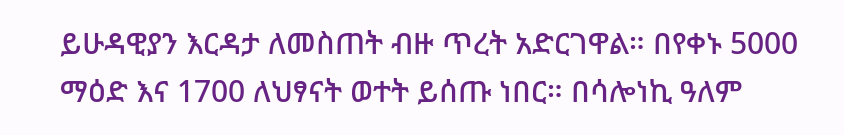ይሁዳዊያን እርዳታ ለመስጠት ብዙ ጥረት አድርገዋል። በየቀኑ 5000 ማዕድ እና 1700 ለህፃናት ወተት ይሰጡ ነበር። በሳሎነኪ ዓለም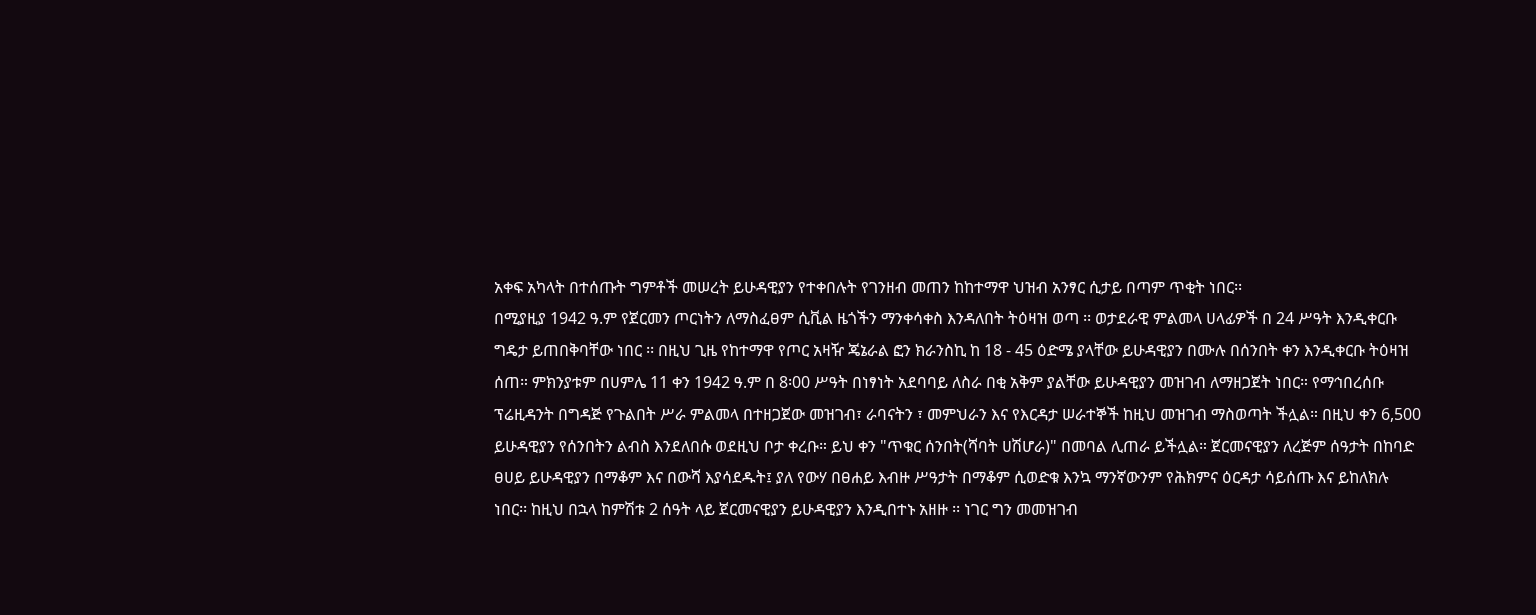አቀፍ አካላት በተሰጡት ግምቶች መሠረት ይሁዳዊያን የተቀበሉት የገንዘብ መጠን ከከተማዋ ህዝብ አንፃር ሲታይ በጣም ጥቂት ነበር፡፡
በሚያዚያ 1942 ዓ.ም የጀርመን ጦርነትን ለማስፈፀም ሲቪል ዜጎችን ማንቀሳቀስ እንዳለበት ትዕዛዝ ወጣ ፡፡ ወታደራዊ ምልመላ ሀላፊዎች በ 24 ሥዓት እንዲቀርቡ ግዴታ ይጠበቅባቸው ነበር ፡፡ በዚህ ጊዜ የከተማዋ የጦር አዛዥ ጄኔራል ፎን ክራንስኪ ከ 18 - 45 ዕድሜ ያላቸው ይሁዳዊያን በሙሉ በሰንበት ቀን እንዲቀርቡ ትዕዛዝ ሰጠ። ምክንያቱም በሀምሌ 11 ቀን 1942 ዓ.ም በ 8፡00 ሥዓት በነፃነት አደባባይ ለስራ በቂ አቅም ያልቸው ይሁዳዊያን መዝገብ ለማዘጋጀት ነበር። የማኅበረሰቡ ፕሬዚዳንት በግዳጅ የጉልበት ሥራ ምልመላ በተዘጋጀው መዝገብ፣ ራባናትን ፣ መምህራን እና የእርዳታ ሠራተኞች ከዚህ መዝገብ ማስወጣት ችሏል። በዚህ ቀን 6,500 ይሁዳዊያን የሰንበትን ልብስ እንደለበሱ ወደዚህ ቦታ ቀረቡ። ይህ ቀን "ጥቁር ሰንበት(ሻባት ሀሽሆራ)" በመባል ሊጠራ ይችሏል። ጀርመናዊያን ለረጅም ሰዓታት በከባድ ፀሀይ ይሁዳዊያን በማቆም እና በውሻ እያሳደዱት፤ ያለ የውሃ በፀሐይ እብዙ ሥዓታት በማቆም ሲወድቁ እንኳ ማንኛውንም የሕክምና ዕርዳታ ሳይሰጡ እና ይከለክሉ ነበር፡፡ ከዚህ በኋላ ከምሽቱ 2 ሰዓት ላይ ጀርመናዊያን ይሁዳዊያን እንዲበተኑ አዘዙ ፡፡ ነገር ግን መመዝገብ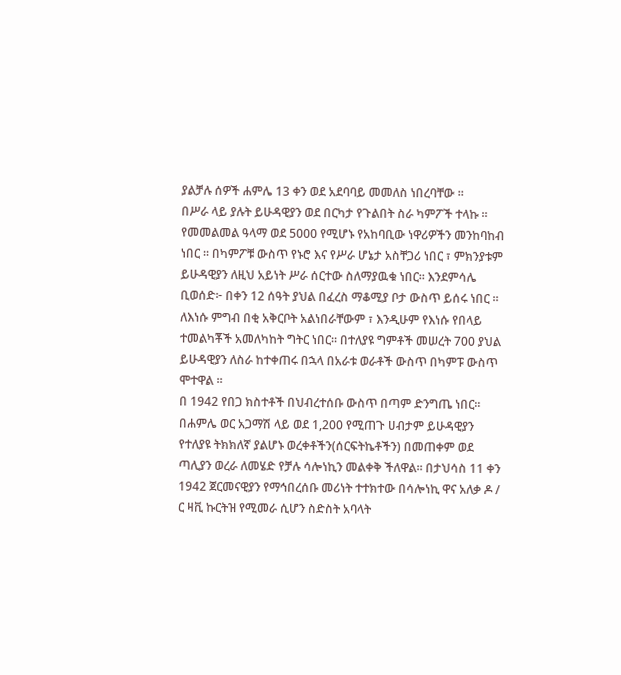ያልቻሉ ሰዎች ሐምሌ 13 ቀን ወደ አደባባይ መመለስ ነበረባቸው ፡፡
በሥራ ላይ ያሉት ይሁዳዊያን ወደ በርካታ የጉልበት ስራ ካምፖች ተላኩ ፡፡ የመመልመል ዓላማ ወደ 5000 የሚሆኑ የአከባቢው ነዋሪዎችን መንከባከብ ነበር ፡፡ በካምፖቹ ውስጥ የኑሮ እና የሥራ ሆኔታ አስቸጋሪ ነበር ፣ ምክንያቱም ይሁዳዊያን ለዚህ አይነት ሥራ ሰርተው ስለማያዉቁ ነበር፡፡ እንደምሳሌ ቢወሰድ፦ በቀን 12 ሰዓት ያህል በፈረስ ማቆሚያ ቦታ ውስጥ ይሰሩ ነበር ፡፡ ለእነሱ ምግብ በቂ አቅርቦት አልነበራቸውም ፣ እንዲሁም የእነሱ የበላይ ተመልካቾች አመለካከት ግትር ነበር። በተለያዩ ግምቶች መሠረት 700 ያህል ይሁዳዊያን ለስራ ከተቀጠሩ በኋላ በአራቱ ወራቶች ውስጥ በካምፑ ውስጥ ሞተዋል ፡፡
በ 1942 የበጋ ክስተቶች በህብረተሰቡ ውስጥ በጣም ድንግጤ ነበር፡፡ በሐምሌ ወር አጋማሽ ላይ ወደ 1,200 የሚጠጉ ሀብታም ይሁዳዊያን የተለያዩ ትክክለኛ ያልሆኑ ወረቀቶችን(ሰርፍትኬቶችን) በመጠቀም ወደ ጣሊያን ወረራ ለመሄድ የቻሉ ሳሎነኪን መልቀቅ ችለዋል፡፡ በታህሳስ 11 ቀን 1942 ጀርመናዊያን የማኅበረሰቡ መሪነት ተተክተው በሳሎነኪ ዋና አለቃ ዶ / ር ዛቪ ኩርትዝ የሚመራ ሲሆን ስድስት አባላት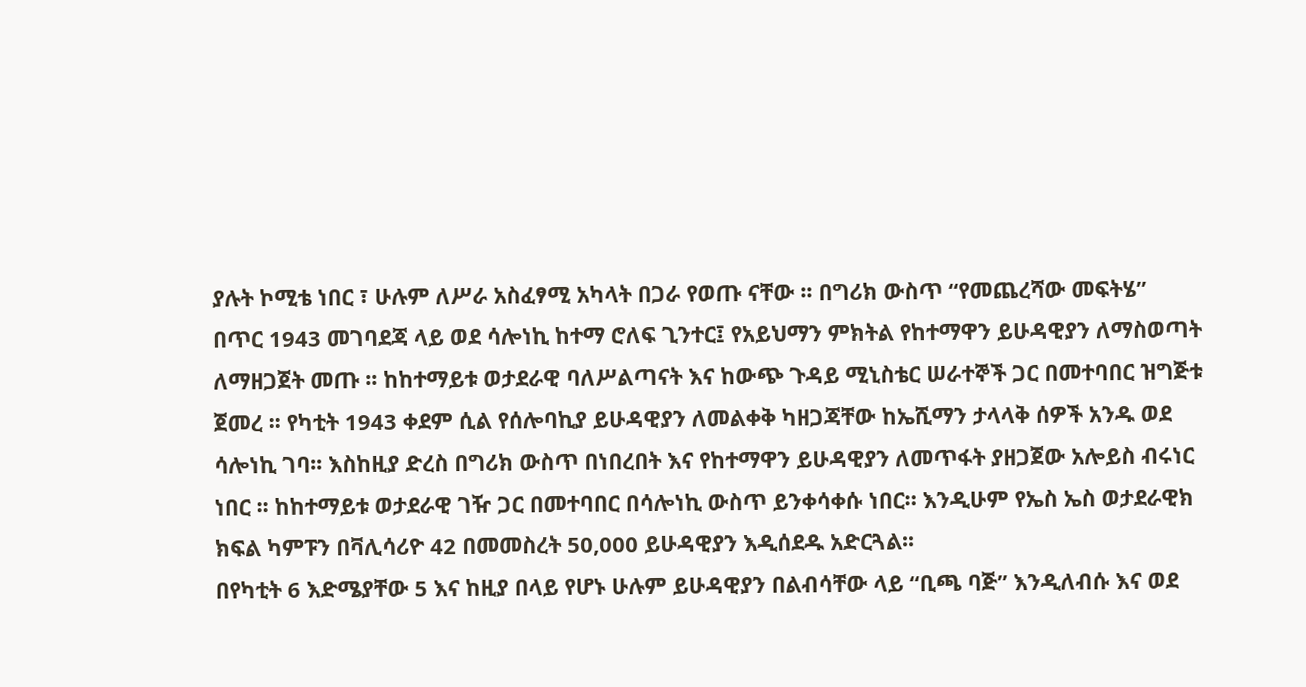ያሉት ኮሚቴ ነበር ፣ ሁሉም ለሥራ አስፈፃሚ አካላት በጋራ የወጡ ናቸው ፡፡ በግሪክ ውስጥ “የመጨረሻው መፍትሄ”
በጥር 1943 መገባደጃ ላይ ወደ ሳሎነኪ ከተማ ሮለፍ ጊንተር፤ የአይህማን ምክትል የከተማዋን ይሁዳዊያን ለማስወጣት ለማዘጋጀት መጡ ፡፡ ከከተማይቱ ወታደራዊ ባለሥልጣናት እና ከውጭ ጉዳይ ሚኒስቴር ሠራተኞች ጋር በመተባበር ዝግጅቱ ጀመረ ፡፡ የካቲት 1943 ቀደም ሲል የሰሎባኪያ ይሁዳዊያን ለመልቀቅ ካዘጋጃቸው ከኤሺማን ታላላቅ ሰዎች አንዱ ወደ ሳሎነኪ ገባ፡፡ እስከዚያ ድረስ በግሪክ ውስጥ በነበረበት እና የከተማዋን ይሁዳዊያን ለመጥፋት ያዘጋጀው አሎይስ ብሩነር ነበር ፡፡ ከከተማይቱ ወታደራዊ ገዥ ጋር በመተባበር በሳሎነኪ ውስጥ ይንቀሳቀሱ ነበር። እንዲሁም የኤስ ኤስ ወታደራዊክ ክፍል ካምፑን በቫሊሳሪዮ 42 በመመስረት 50,000 ይሁዳዊያን እዲሰደዱ አድርጓል፡፡
በየካቲት 6 እድሜያቸው 5 እና ከዚያ በላይ የሆኑ ሁሉም ይሁዳዊያን በልብሳቸው ላይ “ቢጫ ባጅ” እንዲለብሱ እና ወደ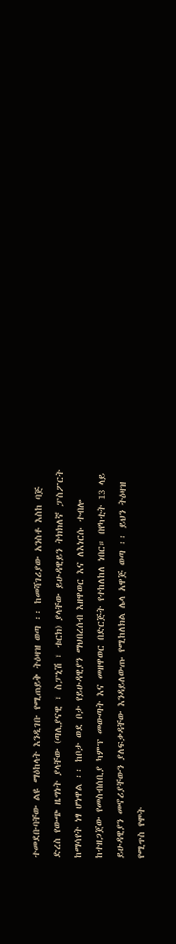ተመደቡባቸው ልዩ ማዕከላት እንዲገቡ የሚጠይቅ ትዕዛዝ ወጣ ፡፡ ከመሻገሪያው አንስቶ እስከ ባጅ ድረስ የውጭ ዜግነት ያላቸው (ጣሊያናዊ ፣ ስፓኒሽ ፣ ቱርክ) ያላቸው ይሁዳዊይን ትክክለኛ ፓስፖርት ከማሳየት ነፃ ሆነዋል ፡፡ ከቦታ ወደ ቦታ የይሁዳዊያን ማህበረሰብ እዘዋወር እና ለእነርሱ ተብሎ ከተዘጋጀው የመስብሰቢያ ካምፕ መውጣት እና መዘዋወር በድርጅት የተከለከለ ነበር። በየካቲት 13 ላይ ይሁዳዊያን መኖሪያቸውን ያለፍቃዳቸው እንዳይለውጡ የሚከለክል ሌላ አዋጅ ወጣ ፡፡ ይህን ትዕዛዝ የሚጥስ የሞት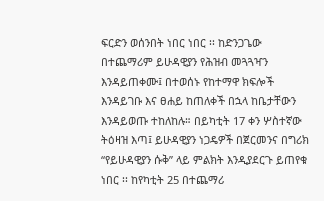ፍርድን ወሰንበት ነበር ነበር ፡፡ ከድንጋጌው በተጨማሪም ይሁዳዊያን የሕዝብ መጓጓዣን እንዳይጠቀሙ፤ በተወሰኑ የከተማዋ ክፍሎች እንዳይገቡ እና ፀሐይ ከጠለቀች በኋላ ከቤታቸውን እንዳይወጡ ተከለከሉ። በይካቲት 17 ቀን ሦስተኛው ትዕዛዝ እጣ፤ ይሁዳዊያን ነጋዴዎች በጀርመንና በግሪክ “የይሁዳዊያን ሱቅ” ላይ ምልክት እንዲያደርጉ ይጠየቁ ነበር ፡፡ ከየካቲት 25 በተጨማሪ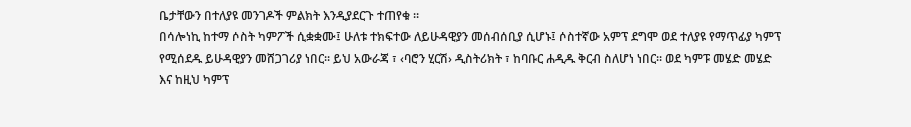ቤታቸውን በተለያዩ መንገዶች ምልክት እንዲያደርጉ ተጠየቁ ።
በሳሎነኪ ከተማ ሶስት ካምፖች ሲቋቋሙ፤ ሁለቱ ተክፍተው ለይሁዳዊያን መሰብሰቢያ ሲሆኑ፤ ሶስተኛው አምፕ ደግሞ ወደ ተለያዩ የማጥፊያ ካምፕ የሚሰደዱ ይሁዳዊያን መሸጋገሪያ ነበር፡፡ ይህ አውራጃ ፣ ‹ባሮን ሂርሽ› ዲስትሪክት ፣ ከባቡር ሐዲዱ ቅርብ ስለሆነ ነበር፡፡ ወደ ካምፑ መሄድ መሄድ እና ከዚህ ካምፕ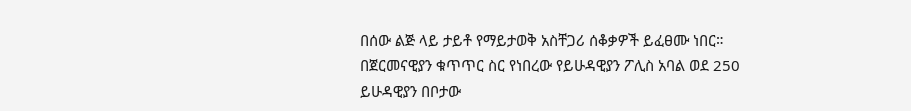በሰው ልጅ ላይ ታይቶ የማይታወቅ አስቸጋሪ ሰቆቃዎች ይፈፀሙ ነበር። በጀርመናዊያን ቁጥጥር ስር የነበረው የይሁዳዊያን ፖሊስ አባል ወደ 250 ይሁዳዊያን በቦታው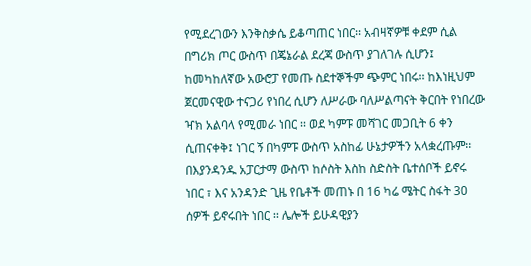የሚደረገውን እንቅስቃሴ ይቆጣጠር ነበር፡፡ አብዛኛዎቹ ቀደም ሲል በግሪክ ጦር ውስጥ በጄኔራል ደረጃ ውስጥ ያገለገሉ ሲሆን፤ ከመካከለኛው አውሮፓ የመጡ ስደተኞችም ጭምር ነበሩ፡፡ ከእነዚህም ጀርመናዊው ተናጋሪ የነበረ ሲሆን ለሥራው ባለሥልጣናት ቅርበት የነበረው ዣክ አልባላ የሚመራ ነበር ፡፡ ወደ ካምፑ መሻገር መጋቢት 6 ቀን ሲጠናቀቅ፤ ነገር ኝ በካምፑ ውስጥ አስከፊ ሁኔታዎችን አላቋረጡም፡፡ በእያንዳንዱ አፓርታማ ውስጥ ከሶስት እስከ ስድስት ቤተሰቦች ይኖሩ ነበር ፣ እና አንዳንድ ጊዜ የቤቶች መጠኑ በ 16 ካሬ ሜትር ስፋት 30 ሰዎች ይኖሩበት ነበር ፡፡ ሌሎች ይሁዳዊያን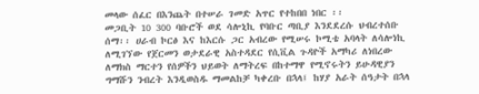መላው ሰፈር በእንጨት በተሠራ ገመድ አጥር የተከበበ ነበር ፡፡
መጋቢት 10 300 ባቡሮች ወደ ሳሎኒኪ የባቡር ጣቢያ እንደደረሱ ህብረተሰቡ ሰማ፡፡ ሀራብ ኮርፅ እና ከእርሱ ጋር አብረው የሚሠሩ ኮሚቴ አባላት ለሳሎነኪ ለሚገኘው የጀርመን ወታደራዊ አስተዳደር የሲቪል ጉዳዮች አማካሪ ለነበረው ለማክስ ማርተን የሰዎችን ህይወት ለማትረፍ በከተማዋ የሚኖሩትን ይሁዳዊያን ግማሹን ንብረት እንዲወስዱ ማመልከቻ ካቀረቡ በኋላ፤ ከሃያ አራት ሰዓታት በኋላ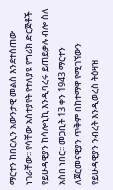ማርተን ከበርሊን አውንታዊ መልስ እንደተሰጠው ነገራቸው፡፡ የሳቸው አስተያየት የተለያዩ የግሪክ ድርጅቶች የይሁዳዊያን ከሳሎኒኪ እንዲባረሩ ይጠይቃሉ ብሎ ስለ አስበ ነበር፡፡ መጋቢት 13 ቀን 1943 ማርተን ለጀርመናዊያን ጥቅም በከተማዋ የሚገኘውን የይሁዳዊያን ንብረት እንዲወረስ ትዕዛዝ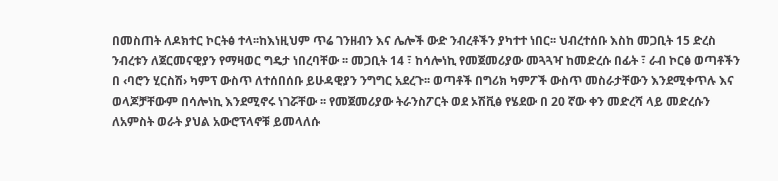በመስጠት ለዶክተር ኮርትፅ ተላ፡፡ከእነዚህም ጥሬ ገንዘብን እና ሌሎች ውድ ንብረቶችን ያካተተ ነበር፡፡ ህብረተሰቡ እስከ መጋቢት 15 ድረስ ንብረቱን ለጀርመናዊያን የማዛወር ግዴታ ነበረባቸው ፡፡ መጋቢት 14 ፣ ከሳሎነኪ የመጀመሪያው መጓጓዣ ከመድረሱ በፊት ፣ ራብ ኮርፅ ወጣቶችን በ ‹ባሮን ሂርስሽ› ካምፕ ውስጥ ለተሰበሰቡ ይሁዳዊያን ንግግር አደረጉ፡፡ ወጣቶች በግሪክ ካምፖች ውስጥ መስራታቸውን እንደሚቀጥሉ እና ወላጆቻቸውም በሳሎነኪ እንደሚኖሩ ነገሯቸው ፡፡ የመጀመሪያው ትራንስፖርት ወደ ኦሽቪፅ የሄደው በ 20 ኛው ቀን መድረሻ ላይ መድረሱን ለአምስት ወራት ያህል አውሮፕላኖቹ ይመላለሱ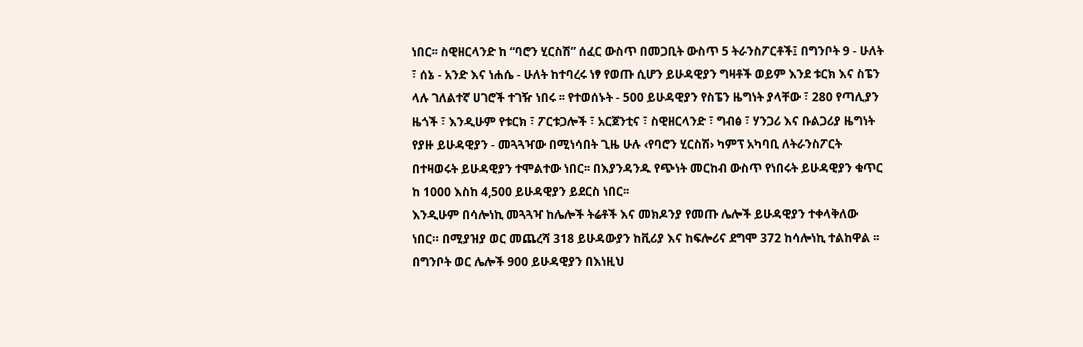ነበር፡፡ ስዊዘርላንድ ከ “ባሮን ሂርስሽ” ሰፈር ውስጥ በመጋቢት ውስጥ 5 ትራንስፖርቶች፤ በግንቦት 9 - ሁለት ፣ ሰኔ - አንድ እና ነሐሴ - ሁለት ከተባረሩ ነፃ የወጡ ሲሆን ይሁዳዊያን ግዛቶች ወይም እንደ ቱርክ እና ስፔን ላሉ ገለልተኛ ሀገሮች ተገዥ ነበሩ ፡፡ የተወሰኑት - 500 ይሁዳዊያን የስፔን ዜግነት ያላቸው ፣ 280 የጣሊያን ዜጎች ፣ እንዲሁም የቱርክ ፣ ፖርቱጋሎች ፣ አርጀንቲና ፣ ስዊዘርላንድ ፣ ግብፅ ፣ ሃንጋሪ እና ቡልጋሪያ ዜግነት የያዙ ይሁዳዊያን - መጓጓዣው በሚነሳበት ጊዜ ሁሉ ‹የባሮን ሂርስሽ› ካምፕ አካባቢ ለትራንስፖርት በተዛወሩት ይሁዳዊያን ተሞልተው ነበር፡፡ በእያንዳንዱ የጭነት መርከብ ውስጥ የነበሩት ይሁዳዊያን ቁጥር ከ 1000 እስከ 4,500 ይሁዳዊያን ይደርስ ነበር፡፡
እንዲሁም በሳሎነኪ መጓጓዣ ከሌሎች ትሬቶች እና መክዶንያ የመጡ ሌሎች ይሁዳዊያን ተቀላቅለው ነበር። በሚያዝያ ወር መጨረሻ 318 ይሁዳውያን ከቪሪያ እና ከፍሎሪና ደግሞ 372 ከሳሎነኪ ተልከዋል ፡፡ በግንቦት ወር ሌሎች 900 ይሁዳዊያን በእነዚህ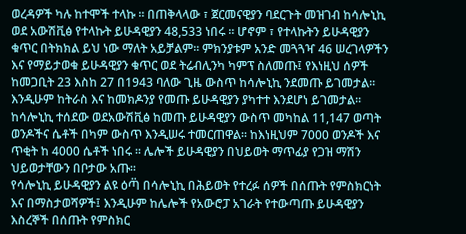ወረዳዎች ካሉ ከተሞች ተላኩ ፡፡ በጠቅላላው ፣ ጀርመናዊያን ባደርጉት መዝገብ ከሳሎኒኪ ወደ አውሽቪፅ የተላኩት ይሁዳዊያን 48,533 ነበሩ ፡፡ ሆኖም ፣ የተላኩትን ይሁዳዊያን ቁጥር በትክክል ይህ ነው ማለት አይቻልም፡፡ ምክንያቱም አንድ መጓጓዣ 46 ሠረገላዎችን እና የማይታወቁ ይሁዳዊያን ቁጥር ወደ ትሬብሊንካ ካምፕ ስለመጡ፤ የእነዚህ ሰዎች ከመጋቢት 23 እስከ 27 በ1943 ባለው ጊዜ ውስጥ ከሳሎኒኪ ንደመጡ ይገመታል፡፡ እንዲሁም ከትራስ እና ከመክዶንያ የመጡ ይሁዳዊያን ያካተተ እንደሆነ ይገመታል። ከሳሎኒኪ ተሰደው ወደአውሽቪፅ ከመጡ ይሁዳዊያን ውስጥ መካከል 11,147 ወጣት ወንዶችና ሴቶች በካም ውስጥ እንዲሠሩ ተመርጠዋል፡፡ ከእነዚህም 7000 ወንዶች እና ጥቂት ከ 4000 ሴቶች ነበሩ ፡፡ ሌሎች ይሁዳዊያን በህይወት ማጥፊያ የጋዝ ማሽን ህይወታቸውን በቦታው አጡ፡፡
የሳሎኒኪ ይሁዳዊያን ልዩ ዕጣ፟ በሳሎኒኪ በሕይወት የተረፉ ሰዎች በሰጡት የምስክርነት እና በማስታወሻዎች፤ እንዲሁም ከሌሎች የአውሮፓ አገራት የተውጣጡ ይሁዳዊያን እስረኞች በሰጡት የምስክር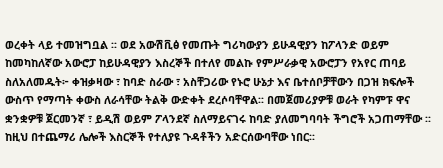ወረቀት ላይ ተመዝግቧል ፡፡ ወደ አውሽቪፅ የመጡት ግሪካውያን ይሁዳዊያን ከፖላንድ ወይም ከመካከለኛው አውሮፓ ከይሁዳዊያን እስረኞች በተለየ መልኩ የምሥራቃዊ አውሮፓን የአየር ጠባይ ስለአለመዱት፦ ቀዝቃዛው ፣ ከባድ ስራው ፣ አስቸጋሪው የኑሮ ሁኔታ እና ቤተሰቦቻቸውን በጋዝ ክፍሎች ውስጥ የማጣት ቀውስ ለራሳቸው ትልቅ ውድቀት ደረሶባቸዋል፡፡ በመጀመሪያዎቹ ወራት የካምፑ ዋና ቋንቋዎቹ ጀርመንኛ ፣ ይዲሽ ወይም ፖላንደኛ ስለማይናገሩ ከባድ ያለመግባባት ችግሮች አጋጠማቸው ፡፡ ከዚህ በተጨማሪ ሌሎች እስርኞች የተለያዩ ጉዳቶችን አድርሰውባቸው ነበር፡፡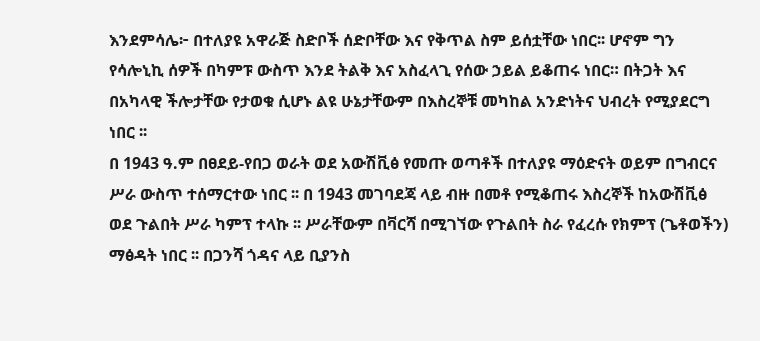እንደምሳሌ፦ በተለያዩ አዋራጅ ስድቦች ሰድቦቸው እና የቅጥል ስም ይሰቷቸው ነበር፡፡ ሆኖም ግን የሳሎኒኪ ሰዎች በካምፑ ውስጥ እንደ ትልቅ እና አስፈላጊ የሰው ኃይል ይቆጠሩ ነበር። በትጋት እና በአካላዊ ችሎታቸው የታወቁ ሲሆኑ ልዩ ሁኔታቸውም በእስረኞቹ መካከል አንድነትና ህብረት የሚያደርግ ነበር ፡፡
በ 1943 ዓ.ም በፀደይ-የበጋ ወራት ወደ አውሽቪፅ የመጡ ወጣቶች በተለያዩ ማዕድናት ወይም በግብርና ሥራ ውስጥ ተሰማርተው ነበር ፡፡ በ 1943 መገባደጃ ላይ ብዙ በመቶ የሚቆጠሩ እስረኞች ከአውሽቪፅ ወደ ጉልበት ሥራ ካምፕ ተላኩ ፡፡ ሥራቸውም በቫርሻ በሚገኘው የጉልበት ስራ የፈረሱ የክምፕ (ጌቶወችን) ማፅዳት ነበር ፡፡ በጋንሻ ጎዳና ላይ ቢያንስ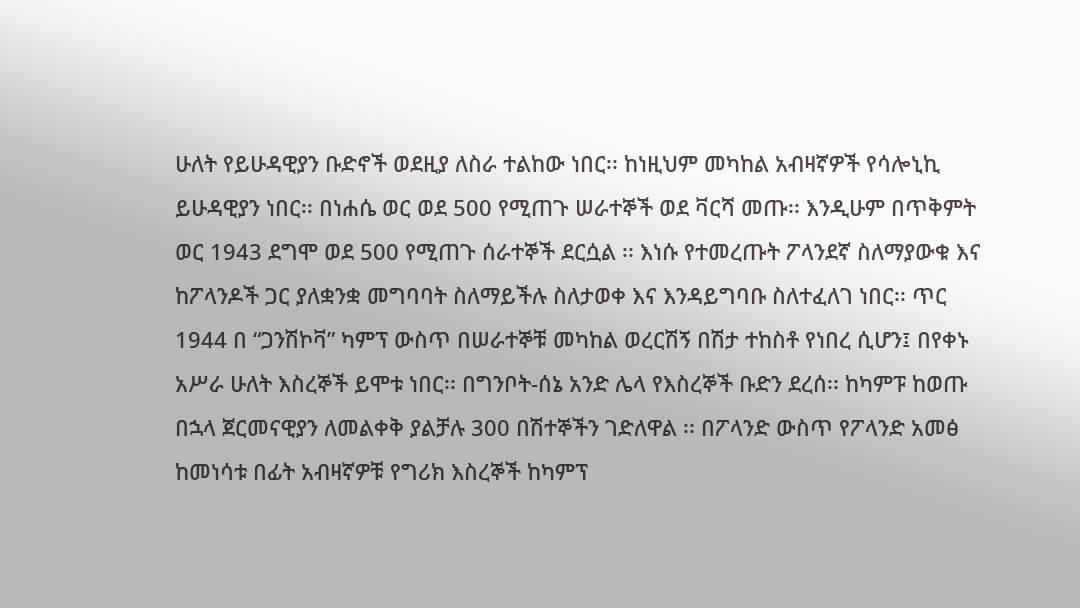ሁለት የይሁዳዊያን ቡድኖች ወደዚያ ለስራ ተልከው ነበር፡፡ ከነዚህም መካከል አብዛኛዎች የሳሎኒኪ ይሁዳዊያን ነበር፡፡ በነሐሴ ወር ወደ 500 የሚጠጉ ሠራተኞች ወደ ቫርሻ መጡ፡፡ እንዲሁም በጥቅምት ወር 1943 ደግሞ ወደ 500 የሚጠጉ ሰራተኞች ደርሷል ፡፡ እነሱ የተመረጡት ፖላንደኛ ስለማያውቁ እና ከፖላንዶች ጋር ያለቋንቋ መግባባት ስለማይችሉ ስለታወቀ እና እንዳይግባቡ ስለተፈለገ ነበር፡፡ ጥር 1944 በ “ጋንሽኮቫ” ካምፕ ውስጥ በሠራተኞቹ መካከል ወረርሽኝ በሽታ ተከስቶ የነበረ ሲሆን፤ በየቀኑ አሥራ ሁለት እስረኞች ይሞቱ ነበር፡፡ በግንቦት-ሰኔ አንድ ሌላ የእስረኞች ቡድን ደረሰ፡፡ ከካምፑ ከወጡ በኋላ ጀርመናዊያን ለመልቀቅ ያልቻሉ 300 በሽተኞችን ገድለዋል ፡፡ በፖላንድ ውስጥ የፖላንድ አመፅ ከመነሳቱ በፊት አብዛኛዎቹ የግሪክ እስረኞች ከካምፕ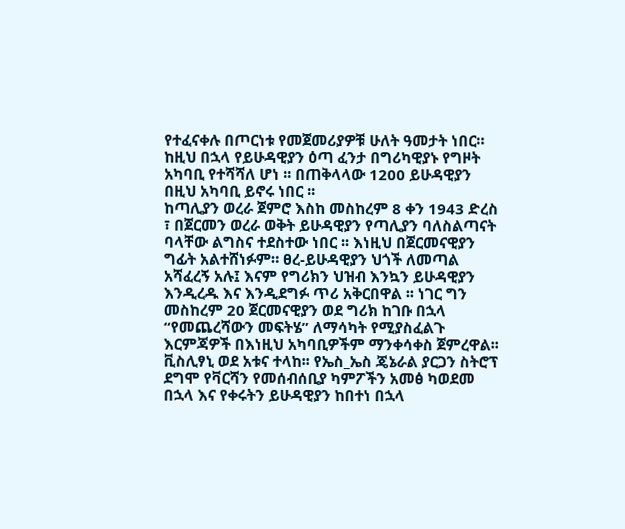የተፈናቀሉ በጦርነቱ የመጀመሪያዎቹ ሁለት ዓመታት ነበር። ከዚህ በኋላ የይሁዳዊያን ዕጣ ፈንታ በግሪካዊያኑ የግዞት አካባቢ የተሻሻለ ሆነ ፡፡ በጠቅላላው 1200 ይሁዳዊያን በዚህ አካባቢ ይኖሩ ነበር ፡፡
ከጣሊያን ወረራ ጀምሮ እስከ መስከረም 8 ቀን 1943 ድረስ ፣ በጀርመን ወረራ ወቅት ይሁዳዊያን የጣሊያን ባለስልጣናት ባላቸው ልግስና ተደስተው ነበር ፡፡ እነዚህ በጀርመናዊያን ግፊት አልተሸነፉም። ፀረ-ይሁዳዊያን ህጎች ለመጣል አሻፈረኝ አሉ፤ እናም የግሪክን ህዝብ እንኳን ይሁዳዊያን እንዲረዱ እና እንዲደግፉ ጥሪ አቅርበዋል ፡፡ ነገር ግን መስከረም 20 ጀርመናዊያን ወደ ግሪክ ከገቡ በኋላ “የመጨረሻውን መፍትሄ” ለማሳካት የሚያስፈልጉ እርምጃዎች በእነዚህ አካባቢዎችም ማንቀሳቀስ ጀምረዋል፡፡ ቪስሊፃኒ ወደ አቱና ተላከ፡፡ የኤስ_ኤስ ጄኔራል ያርጋን ስትሮፕ ደግሞ የቫርሻን የመሰብሰቢያ ካምፖችን አመፅ ካወደመ በኋላ እና የቀሩትን ይሁዳዊያን ከበተነ በኋላ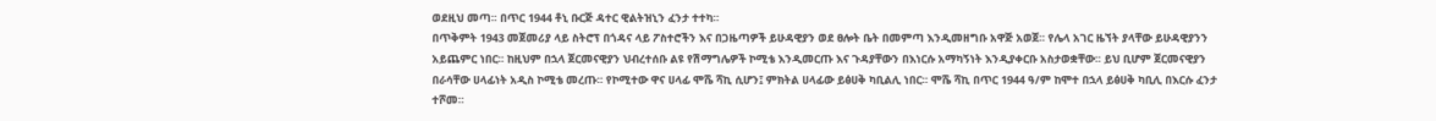ወደዚህ መጣ፡፡ በጥር 1944 ቶኒ ቡርጅ ዳተር ዊልትዝኒን ፈንታ ተተካ።
በጥቅምት 1943 መጀመሪያ ላይ ስትሮፕ በጎዳና ላይ ፖስተሮችን እና በጋዜጣዎች ይሁዳዊያን ወደ ፀሎት ቤት በመምጣ እንዲመዘግቡ አዋጅ አወጀ፡፡ የሌላ አገር ዜኘት ያላቸው ይሁዳዊያንን አይጨምር ነበር፡፡ ከዚህም በኋላ ጀርመናዊያን ህብረተሰቡ ልዩ የሽማግሌዎች ኮሚቴ እንዲመርጡ እና ጉዳያቸውን በእነርሱ አማካኝነት እንዲያቀርቡ አስታወቋቸው፡፡ ይህ ቢሆም ጀርመናዊያን በራሳቸው ሀላፊነት አዲስ ኮሚቴ መረጡ፡፡ የኮሚተው ዋና ሀላፊ ሞሼ ሻኪ ሲሆን፤ ምክትል ሀላፊው ይፅሀቅ ካቢልሊ ነበር፡፡ ሞሼ ሻኪ በጥር 1944 ዓ/ም ከሞተ በኋላ ይፅሀቅ ካቢሊ በእርሱ ፈንታ ተሾመ።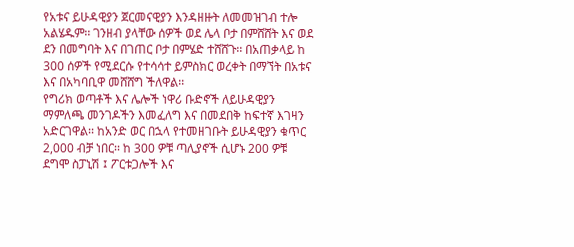የአቱና ይሁዳዊያን ጀርመናዊያን እንዳዘዙት ለመመዝገብ ተሎ አልሄዱም፡፡ ገንዘብ ያላቸው ሰዎች ወደ ሌላ ቦታ በምሸሸት እና ወደ ደን በመግባት እና በገጠር ቦታ በምሄድ ተሸሸጉ፡፡ በአጠቃላይ ከ 300 ሰዎች የሚደርሱ የተሳሳተ ይምስክር ወረቀት በማኘት በአቱና እና በአካባቢዋ መሸሸግ ችለዋል፡፡
የግሪክ ወጣቶች እና ሌሎች ነዋሪ ቡድኖች ለይሁዳዊያን ማምለጫ መንገዶችን እመፈለግ እና በመደበቅ ከፍተኛ እገዛን አድርገዋል፡፡ ከአንድ ወር በኋላ የተመዘገቡት ይሁዳዊያን ቁጥር 2,000 ብቻ ነበር፡፡ ከ 300 ዎቹ ጣሊያኖች ሲሆኑ 200 ዎቹ ደግሞ ስፓኒሽ ፤ ፖርቱጋሎች እና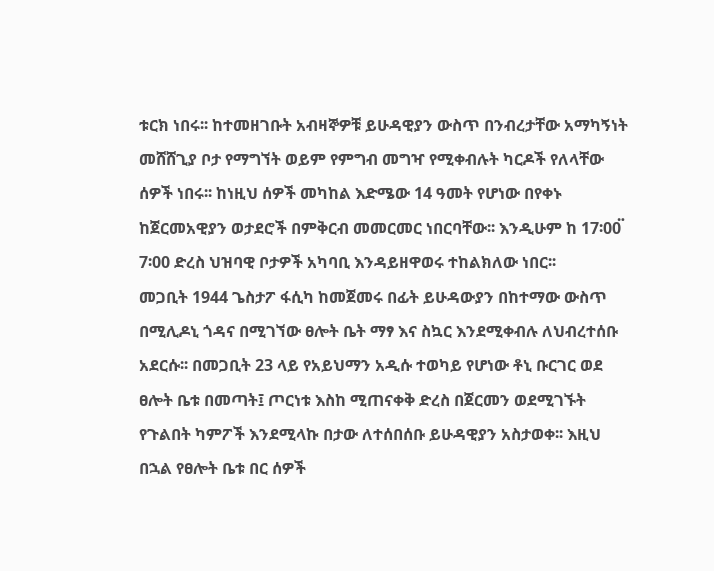ቱርክ ነበሩ፡፡ ከተመዘገቡት አብዛኞዎቹ ይሁዳዊያን ውስጥ በንብረታቸው አማካኝነት መሸሸጊያ ቦታ የማግኘት ወይም የምግብ መግዣ የሚቀብሉት ካርዶች የለላቸው ሰዎች ነበሩ፡፡ ከነዚህ ሰዎች መካከል እድሜው 14 ዓመት የሆነው በየቀኑ ከጀርመአዊያን ወታደሮች በምቅርብ መመርመር ነበርባቸው፡፡ እንዲሁም ከ 17፡00፟ 7፡00 ድረስ ህዝባዊ ቦታዎች አካባቢ እንዳይዘዋወሩ ተከልክለው ነበር፡፡
መጋቢት 1944 ጌስታፖ ፋሲካ ከመጀመሩ በፊት ይሁዳውያን በከተማው ውስጥ በሚሊዶኒ ጎዳና በሚገኘው ፀሎት ቤት ማፃ እና ስኳር እንደሚቀብሉ ለህብረተሰቡ አደርሱ፡፡ በመጋቢት 23 ላይ የአይህማን አዲሱ ተወካይ የሆነው ቶኒ ቡርገር ወደ ፀሎት ቤቱ በመጣት፤ ጦርነቱ እስከ ሚጠናቀቅ ድረስ በጀርመን ወደሚገኙት የጉልበት ካምፖች እንደሚላኩ በታው ለተሰበሰቡ ይሁዳዊያን አስታወቀ፡፡ እዚህ በኋል የፀሎት ቤቱ በር ሰዎች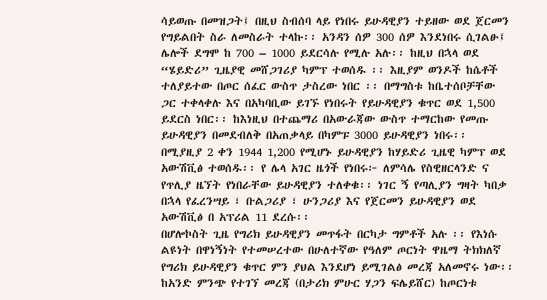ሳይወጡ በመዝጋት፤ በዚህ ስብሰባ ላይ የነበሩ ይሁዳዊያን ተይዘው ወደ ጀርመን የግይልበት ስራ ለመስራት ተላኩ፡፡ አንዳን ሰዎ 300 ሰዎ እንደነበሩ ሲገልፁ፤ ሌሎች ደግሞ ከ 700 – 1000 ይደርሳሉ የሚሉ አሉ፡፡ ከዚህ በኋላ ወደ “ሄይድሪ” ጊዜያዊ መሸጋገሪያ ካምፕ ተወሰዱ ፡፡ እዚያም ወንዶች ከሴቶች ተለያይተው በጦር ሰፈር ውስጥ ታስረው ነበር ፡፡ በማግስቱ ከቤተሰቦቻቸው ጋር ተቀላቀሉ እና በአካባቢው ይገኙ የነበሩት የይሁዳዊያን ቁጥር ወደ 1,500 ይደርስ ነበር፡፡ ከእነዚህ በተጨማሪ በአውራጃው ውስጥ ተማርከው የመጡ ይሁዳዊያን በመደብለቅ በአጠቃላይ በካምፑ 3000 ይሁዳዊያን ነበሩ፡፡
በሚያዚያ 2 ቀን 1944 1,200 የሚሆኑ ይሁዳዊያን ከሃይድሪ ጊዜዊ ካምፕ ወደ አውሽቪፅ ተወሰዱ፡፡ የ ሌላ አገር ዜጎች የነበሩ፦ ለምሳሌ የስዊዘርላንድ ና የጥሊያ ዜኘት የነበራቸው ይሁዳዊያን ተለቀቁ፡፡ ነገር ኝ የጣሊያን ግዛት ካበቃ በኋላ የፈረንሣይ ፣ ቡልጋሪያ ፣ ሁንጋሪያ እና የጀርመን ይሁዳዊያን ወደ አውሽቪፅ በ አፕሪል 11 ደረሱ፡፡
በሆሎኮስት ጊዜ የግሪክ ይሁዳዊያን መጥፋት በርካታ ግምቶች አሉ ፡፡ የእነሱ ልዩነት በዋነኝነት የተመሠረተው በሁለተኛው የዓለም ጦርነት ዋዜማ ትክክለኛ የግሪክ ይሁዳዊያን ቁጥር ምን ያህል እንደሆነ ይሚገልፅ መረጃ አለመኖሩ ነው፡፡ ከአንድ ምንጭ የተገኘ መረጃ (በታሪክ ምሁር ሃጋን ፍሌይሸር) ከጦርነቱ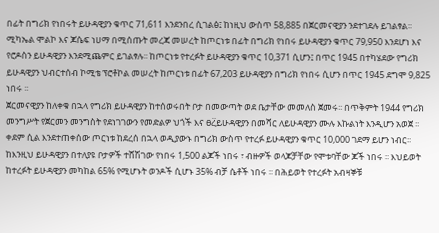በፊት በግሪክ የነበሩት ይሁዳዊያን ቁጥር 71,611 እንደንበረ ሲገልፅ፤ ከነዚህ ውስጥ 58,885 በጀርመናዊያን ንደተገደሉ ይገልፃል፡፡ ሚካኤል ሞልኮ እና ጆሴፍ ነሀማ በሚሰጡት መረጃ መሠረት ከጦርነቱ በፊት በግሪክ የነበሩ ይሁዳዊያን ቁጥር 79,950 እንደሆነ እና የሮዶስን ይሁዳዊያን እንደሚጨምር ይገልፃሉ፡፡ ከጦርነቱ የተረፉት ይሁዳዊያን ቁጥር 10,371 ሲሆን፤ በጥር 1945 በተካሄደው የግሪክ ይሁዳዊያን ህብርተሰብ ኮሚቴ ፕሮቶኮል መሠረት ከጦርነቱ በፊት 67,203 ይሁዳዊያን በግሪክ የነበሩ ሲሆን በጥር 1945 ደግሞ 9,825 ነበሩ ፡፡
ጀርመናዊያን ከለቀቁ በኋላ የግሪክ ይሁዳዊያን ከተሰወሩበት ቦታ በመውጣት ወደ ቤታቸው መመለስ ጀመሩ፡፡ በጥቅምት 1944 የግሪክ መንግሥት የጀርመን መንግስት የደነገገውን የመድልዎ ህጎች እና ፀረ፟ይሁዳዊያን በመሻር ለይሁዳዊያን ሙሉ እኩልነት እንዲሆን አወጀ ፡፡ ቀደም ሲል እንደተጠቀሰው ጦርነቱ ከደረሰ በኋላ ወዲያውኑ በግሪክ ውስጥ የተረፉ ይሁዳዊያን ቁጥር 10,000 ገደማ ይሆን ነብር፡፡ ከእንዚህ ይሁዳዊያን በተለያዩ ቦታዎች ተሸሽገው የነበሩ 1,500 ልጆች ነበሩ ፣ ብዙዎች ወላጆቻቸው የሞቱባቸው ጆች ነበሩ ፡፡ እህይወት ከተረፉት ይሁዳዊያን መካከል 65% የሚሆኑት ወንዶች ሲሆኑ 35% ብቻ ሴቶች ነበሩ ፡፡ በሕይወት የተረፉት አብዛኞቹ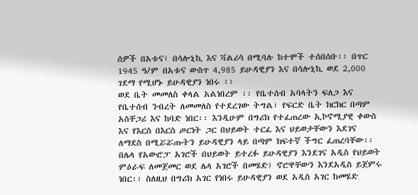ሰዎች በአቱና፣ በሳሎኒኪ እና ቫልሪሳ በሚባሉ ከተሞች ተሰበሰቡ፡፡ በጥር 1945 ዓ/ም በአቱና ውስጥ 4,985 ይሁዳዊያን እና በሳሎኒኪ ወደ 2,000 ገደማ የሚሆኑ ይሁዳዊያን ነበሩ ፡፡
ወደ ቤት መመለስ ቀላል አልነበረም ፡፡ የቤተሰብ አባላትን ፍለጋ እና የቤተሰብ ንብረት ለመመለስ የተደረገው ትግል፣ የፍርድ ቤት ክርክር በጣም አስቸጋሪ እና ከባድ ነበር፡፡ እንዲሁም በግሪክ የተፈጠረው ኢኮኖሚያዊ ቀውስ እና የእርስ በእርስ ጦርነት ጋር በህይወት ተርፈ እና ህይወታቸውን እደገና ለማደስ በሚሯሯጡትን ይሁዳዊያን ላይ በጣም ክፍተኛ ችግር ፈጠረባቸው፡፡ በሌላ የአውሮፓ አገሮች በህይወት ይተረፉ ይሁዳዊያን እንደገና አዲስ የህይወት ምዕራፍ ለመጀመር ወደ ሌላ አገሮች በመሄድ፤ ኖሮዋቸውን እንደአዲስ ይጀምሩ ነበር፡፡ ስለዚህ በግሪክ አገር የነበሩ ይሁዳዊያን ወደ አዲስ አገር ከመሄድ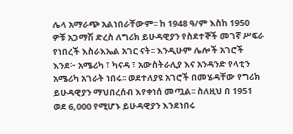ሌላ አማራጭ አልነበራቸውም፡፡ ከ 1948 ዓ/ም እስከ 1950 ዎቹ አጋማሽ ድረስ ለግሪክ ይሁዳዊያን የስደተኞች መገኛ ሥፍራ የነበረች እስራእኤል አገር ናት፡፡ እንዲሁም ሌሎች አገሮች እንደ፦ አሜሪካ ፣ ካናዳ ፣ አውስትራሊያ እና አንዳንድ የላቲን አሜሪካ አገራት ነበሩ፡፡ ወደተለያዩ አገሮች በመሄዳቸው የግሪክ ይሁዳዊያን ማህበረሰብ እየቀነሰ መጧል፡፡ ስለዚህ በ 1951 ወደ 6,000 የሚሆኑ ይሁዳዊያን እንደነበሩ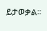ይታወቃል፡፡